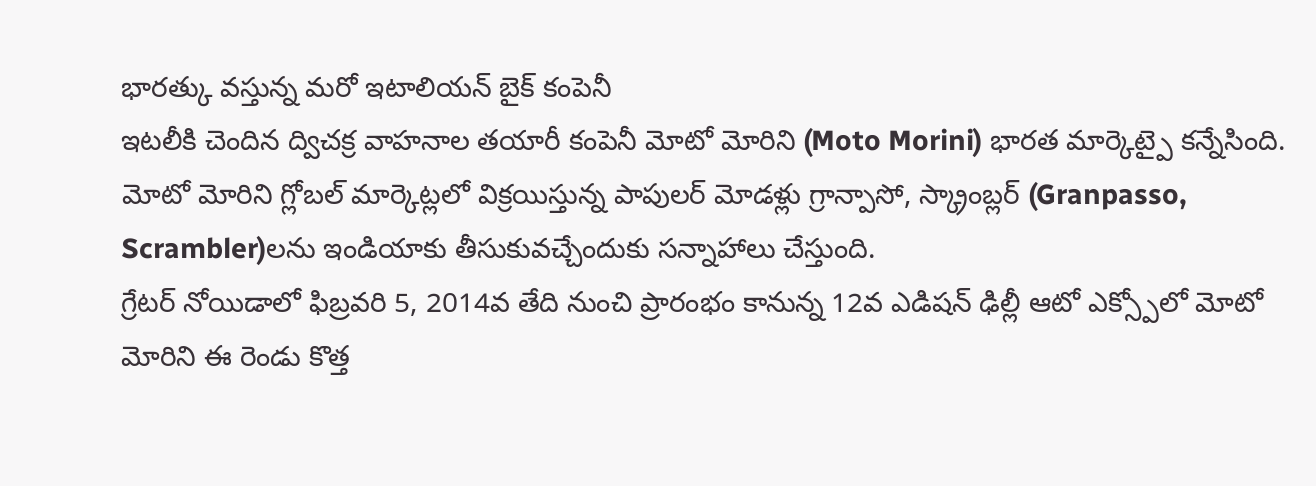భారత్కు వస్తున్న మరో ఇటాలియన్ బైక్ కంపెనీ
ఇటలీకి చెందిన ద్విచక్ర వాహనాల తయారీ కంపెనీ మోటో మోరిని (Moto Morini) భారత మార్కెట్పై కన్నేసింది. మోటో మోరిని గ్లోబల్ మార్కెట్లలో విక్రయిస్తున్న పాపులర్ మోడళ్లు గ్రాన్పాసో, స్క్రాంబ్లర్ (Granpasso, Scrambler)లను ఇండియాకు తీసుకువచ్చేందుకు సన్నాహాలు చేస్తుంది.
గ్రేటర్ నోయిడాలో ఫిబ్రవరి 5, 2014వ తేది నుంచి ప్రారంభం కానున్న 12వ ఎడిషన్ ఢిల్లీ ఆటో ఎక్స్పోలో మోటో మోరిని ఈ రెండు కొత్త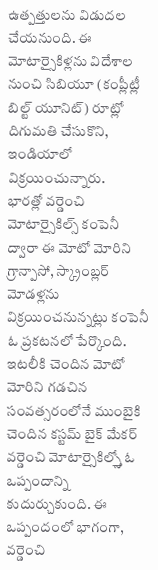ఉత్పత్తులను విడుదల చేయనుంది. ఈ మోటార్సైకిళ్లను విదేశాల నుంచి సిబియూ (కంప్లీట్లీ బిల్ట్ యూనిట్) రూట్లో దిగుమతి చేసుకొని, ఇండియాలో విక్రయించున్నారు.
భారత్లో వర్డెంచి మోటార్సైకిల్స్ కంపెనీ ద్వారా ఈ మోటో మోరిని గ్రాన్పాసో, స్క్రాంబ్లర్ మోడళ్లను విక్రయించనున్నట్లు కంపెనీ ఓ ప్రకటనలో పేర్కొంది. ఇటలీకి చెందిన మోటో మోరిని గడచిన సంవత్సరంలోనే ముంబైకి చెందిన కస్టమ్ బైక్ మేకర్ వర్డెంచి మోటార్సైకిల్స్తో ఓ ఒప్పందాన్ని కుదుర్చుకుంది. ఈ ఒప్పందంలో భాగంగా, వర్డెంచి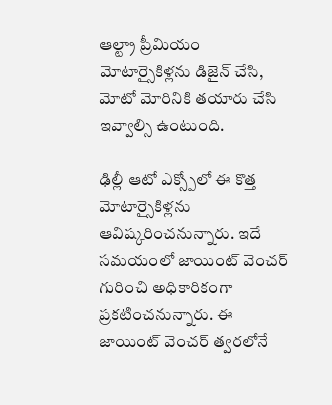ఆల్ట్రా ప్రీమియం మోటార్సైకిళ్లను డిజైన్ చేసి, మోటో మోరినికి తయారు చేసి ఇవ్వాల్సి ఉంటుంది.

ఢిల్లీ ఆటో ఎక్స్పోలో ఈ కొత్త మోటార్సైకిళ్లను ఆవిష్కరించనున్నారు. ఇదే సమయంలో జాయింట్ వెంచర్ గురించి అధికారికంగా ప్రకటించనున్నారు. ఈ జాయింట్ వెంచర్ త్వరలోనే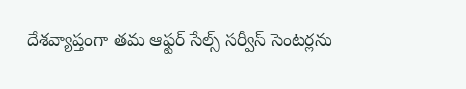దేశవ్యాప్తంగా తమ ఆఫ్టర్ సేల్స్ సర్వీస్ సెంటర్లను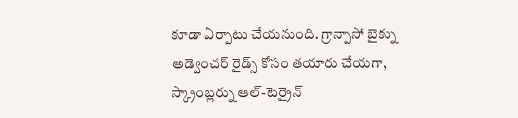కూడా ఏర్పాటు చేయనుంది. గ్రాన్పాసో బైక్ను అడ్వెంచర్ రైడ్స్ కోసం తయారు చేయగా, స్క్రాంబ్లర్ను ఆల్-టెర్రైన్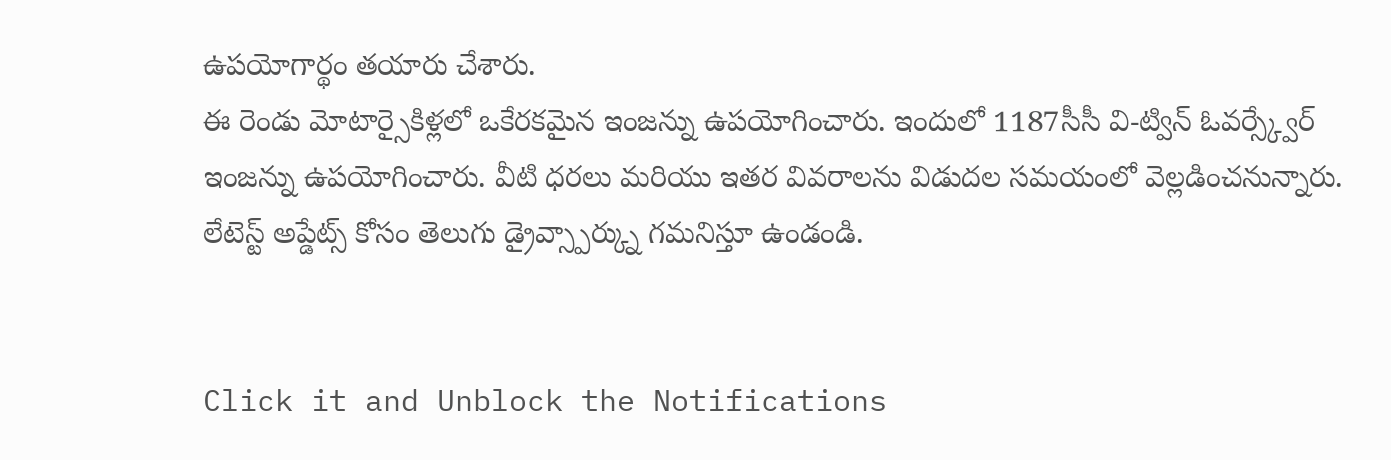ఉపయోగార్థం తయారు చేశారు.
ఈ రెండు మోటార్సైకిళ్లలో ఒకేరకమైన ఇంజన్ను ఉపయోగించారు. ఇందులో 1187సీసీ వి-ట్విన్ ఓవర్స్క్వేర్ ఇంజన్ను ఉపయోగించారు. వీటి ధరలు మరియు ఇతర వివరాలను విడుదల సమయంలో వెల్లడించనున్నారు. లేటెస్ట్ అప్డేట్స్ కోసం తెలుగు డ్రైవ్స్పార్క్ను గమనిస్తూ ఉండండి.


Click it and Unblock the Notifications